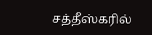சத்தீஸ்கரில்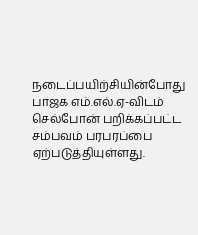நடைப்பயிற்சியின்போது பாஜக எம்.எல்.ஏ-விடம் செல்போன் பறிக்கப்பட்ட சம்பவம் பரபரப்பை ஏற்படுத்தியுள்ளது.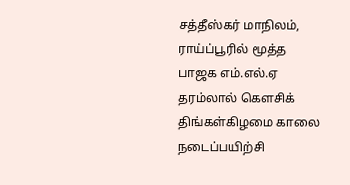சத்தீஸ்கர் மாநிலம், ராய்ப்பூரில் மூத்த பாஜக எம்.எல்.ஏ தரம்லால் கௌசிக் திங்கள்கிழமை காலை நடைப்பயிற்சி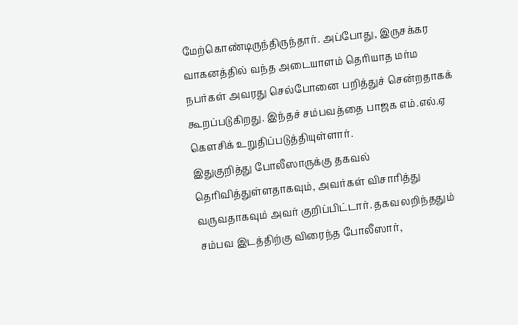மேற்கொண்டிருந்திருந்தார். அப்போது, இருசக்கர வாகனத்தில் வந்த அடையாளம் தெரியாத மர்ம நபர்கள் அவரது செல்போனை பறித்துச் சென்றதாகக் கூறப்படுகிறது. இந்தச் சம்பவத்தை பாஜக எம்.எல்.ஏ கௌசிக் உறுதிப்படுத்தியுள்ளார்.
இதுகுறித்து போலீஸாருக்கு தகவல் தெரிவித்துள்ளதாகவும், அவர்கள் விசாரித்து வருவதாகவும் அவர் குறிப்பிட்டார். தகவலறிந்ததும் சம்பவ இடத்திற்கு விரைந்த போலீஸார்,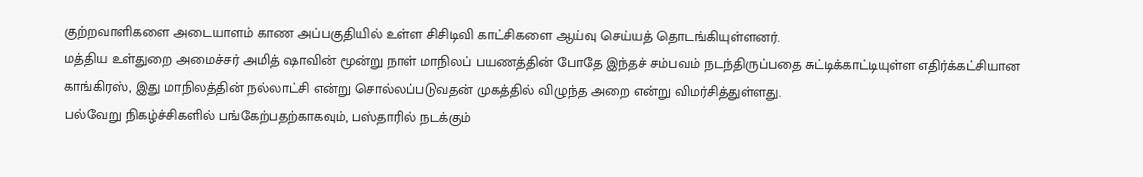குற்றவாளிகளை அடையாளம் காண அப்பகுதியில் உள்ள சிசிடிவி காட்சிகளை ஆய்வு செய்யத் தொடங்கியுள்ளனர்.
மத்திய உள்துறை அமைச்சர் அமித் ஷாவின் மூன்று நாள் மாநிலப் பயணத்தின் போதே இந்தச் சம்பவம் நடந்திருப்பதை சுட்டிக்காட்டியுள்ள எதிர்க்கட்சியான காங்கிரஸ், இது மாநிலத்தின் நல்லாட்சி என்று சொல்லப்படுவதன் முகத்தில் விழுந்த அறை என்று விமர்சித்துள்ளது.
பல்வேறு நிகழ்ச்சிகளில் பங்கேற்பதற்காகவும், பஸ்தாரில் நடக்கும்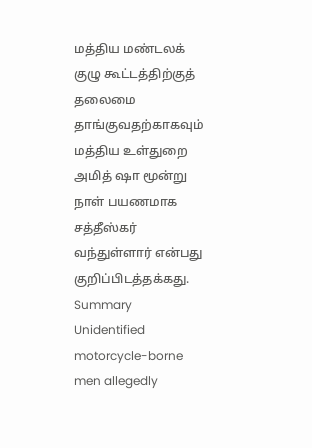மத்திய மண்டலக் குழு கூட்டத்திற்குத் தலைமை தாங்குவதற்காகவும் மத்திய உள்துறை அமித் ஷா மூன்று நாள் பயணமாக சத்தீஸ்கர் வந்துள்ளார் என்பது குறிப்பிடத்தக்கது.
Summary
Unidentified motorcycle-borne men allegedly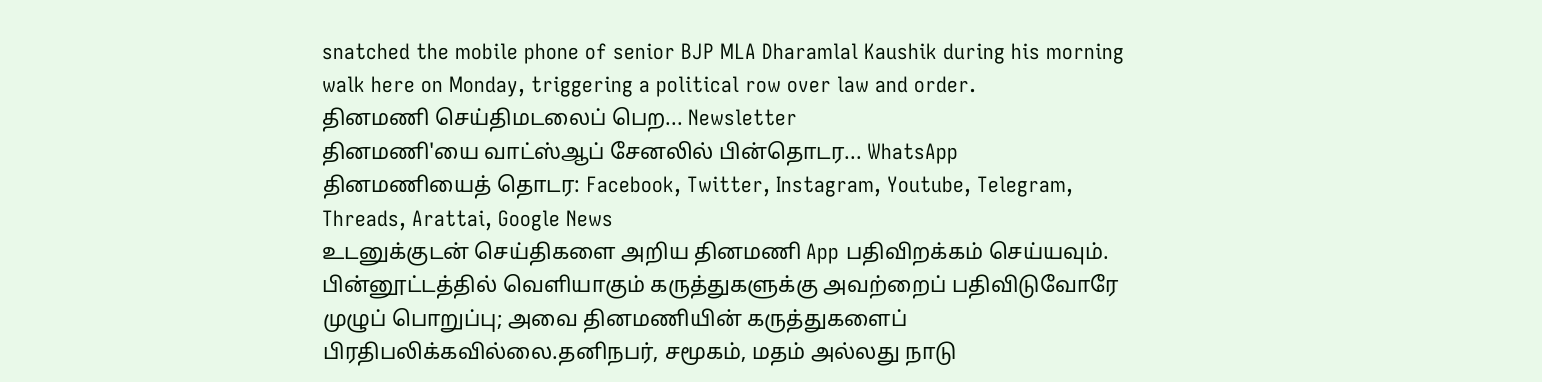snatched the mobile phone of senior BJP MLA Dharamlal Kaushik during his morning walk here on Monday, triggering a political row over law and order.
தினமணி செய்திமடலைப் பெற... Newsletter
தினமணி'யை வாட்ஸ்ஆப் சேனலில் பின்தொடர... WhatsApp
தினமணியைத் தொடர: Facebook, Twitter, Instagram, Youtube, Telegram, Threads, Arattai, Google News
உடனுக்குடன் செய்திகளை அறிய தினமணி App பதிவிறக்கம் செய்யவும்.
பின்னூட்டத்தில் வெளியாகும் கருத்துகளுக்கு அவற்றைப் பதிவிடுவோரே முழுப் பொறுப்பு; அவை தினமணியின் கருத்துகளைப் பிரதிபலிக்கவில்லை.தனிநபர், சமூகம், மதம் அல்லது நாடு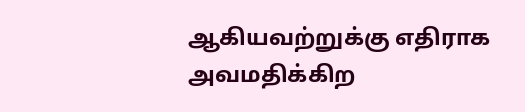ஆகியவற்றுக்கு எதிராக அவமதிக்கிற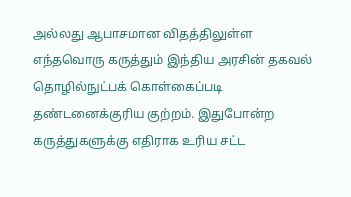அல்லது ஆபாசமான விதத்திலுள்ள எந்தவொரு கருத்தும் இந்திய அரசின் தகவல் தொழில்நுட்பக் கொள்கைப்படி தண்டனைக்குரிய குற்றம். இதுபோன்ற கருத்துகளுக்கு எதிராக உரிய சட்ட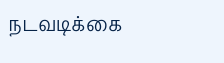நடவடிக்கை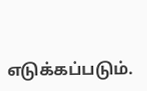எடுக்கப்படும்.